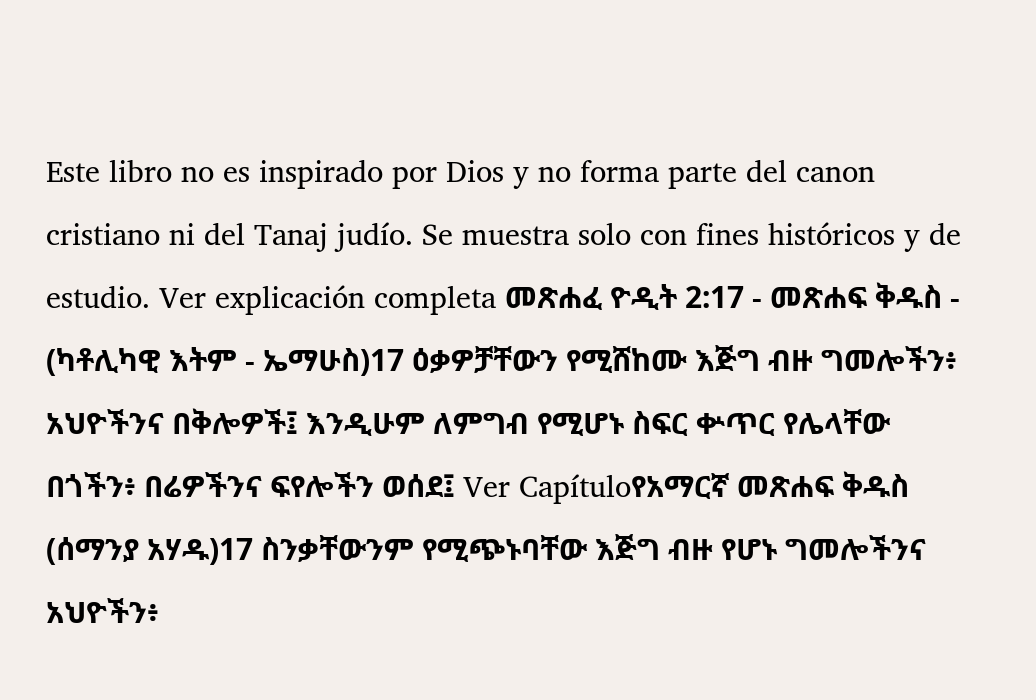Este libro no es inspirado por Dios y no forma parte del canon cristiano ni del Tanaj judío. Se muestra solo con fines históricos y de estudio. Ver explicación completa መጽሐፈ ዮዲት 2:17 - መጽሐፍ ቅዱስ - (ካቶሊካዊ እትም - ኤማሁስ)17 ዕቃዎቻቸውን የሚሸከሙ እጅግ ብዙ ግመሎችን፥ አህዮችንና በቅሎዎች፤ እንዲሁም ለምግብ የሚሆኑ ስፍር ቍጥር የሌላቸው በጎችን፥ በሬዎችንና ፍየሎችን ወሰደ፤ Ver Capítuloየአማርኛ መጽሐፍ ቅዱስ (ሰማንያ አሃዱ)17 ስንቃቸውንም የሚጭኑባቸው እጅግ ብዙ የሆኑ ግመሎችንና አህዮችን፥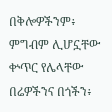በቅሎዎችንም፥ ምግብም ሊሆኗቸው ቍጥር የሌላቸው በሬዎችንና በጎችን፥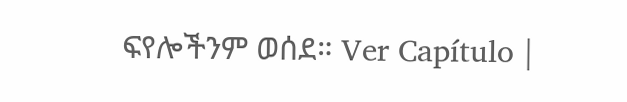ፍየሎችንም ወሰደ። Ver Capítulo |